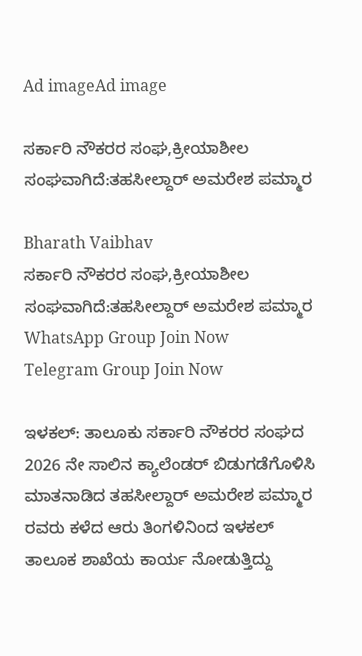Ad imageAd image

ಸರ್ಕಾರಿ ನೌಕರರ ಸಂಘ,ಕ್ರೀಯಾಶೀಲ ಸಂಘವಾಗಿದೆ:ತಹಸೀಲ್ದಾರ್ ಅಮರೇಶ ಪಮ್ಮಾರ

Bharath Vaibhav
ಸರ್ಕಾರಿ ನೌಕರರ ಸಂಘ,ಕ್ರೀಯಾಶೀಲ ಸಂಘವಾಗಿದೆ:ತಹಸೀಲ್ದಾರ್ ಅಮರೇಶ ಪಮ್ಮಾರ
WhatsApp Group Join Now
Telegram Group Join Now

ಇಳಕಲ್: ತಾಲೂಕು ಸರ್ಕಾರಿ ನೌಕರರ ಸಂಘದ 2026 ನೇ ಸಾಲಿನ ಕ್ಯಾಲೆಂಡರ್ ಬಿಡುಗಡೆಗೊಳಿಸಿ ಮಾತನಾಡಿದ ತಹಸೀಲ್ದಾರ್ ಅಮರೇಶ ಪಮ್ಮಾರ ರವರು ಕಳೆದ ಆರು ತಿಂಗಳಿನಿಂದ ಇಳಕಲ್ ತಾಲೂಕ ಶಾಖೆಯ ಕಾರ್ಯ ನೋಡುತ್ತಿದ್ದು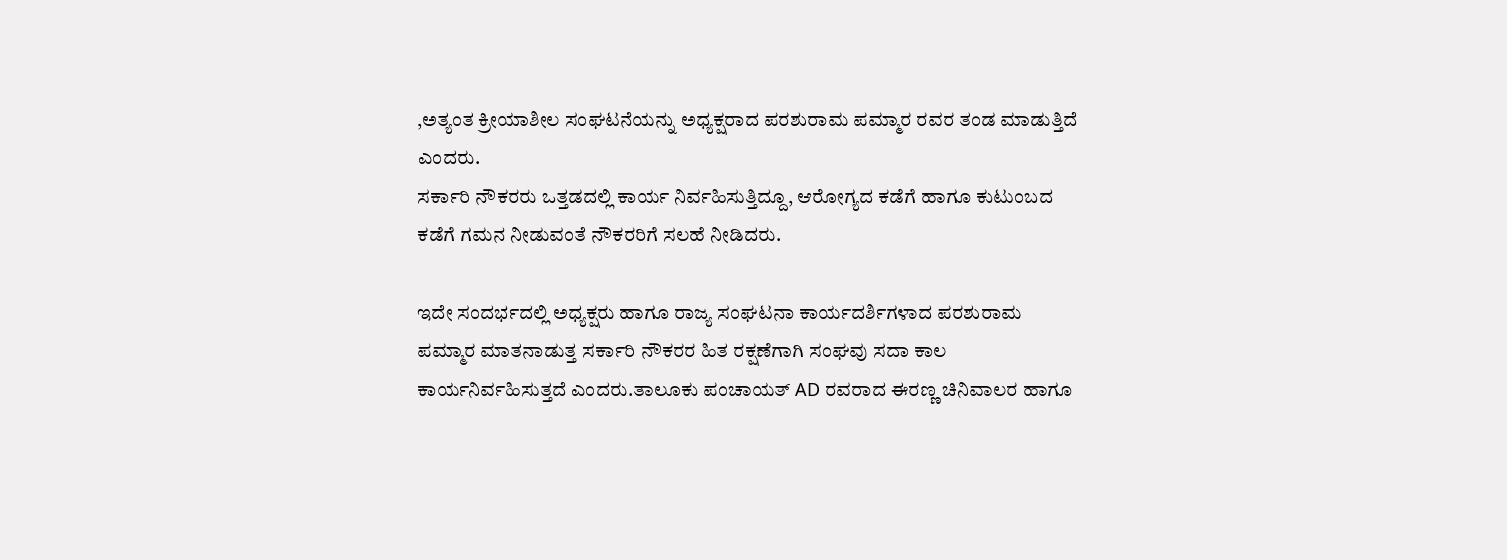,ಅತ್ಯಂತ ಕ್ರೀಯಾಶೀಲ ಸಂಘಟನೆಯನ್ನು ಅಧ್ಯಕ್ಷರಾದ ಪರಶುರಾಮ ಪಮ್ಮಾರ ರವರ ತಂಡ ಮಾಡುತ್ತಿದೆ ಎಂದರು.
ಸರ್ಕಾರಿ ನೌಕರರು ಒತ್ತಡದಲ್ಲಿ ಕಾರ್ಯ ನಿರ್ವಹಿಸುತ್ತಿದ್ದೂ, ಆರೋಗ್ಯದ ಕಡೆಗೆ ಹಾಗೂ ಕುಟುಂಬದ ಕಡೆಗೆ ಗಮನ ನೀಡುವಂತೆ ನೌಕರರಿಗೆ ಸಲಹೆ ನೀಡಿದರು.

ಇದೇ ಸಂದರ್ಭದಲ್ಲಿ ಅಧ್ಯಕ್ಷರು ಹಾಗೂ ರಾಜ್ಯ ಸಂಘಟನಾ ಕಾರ್ಯದರ್ಶಿಗಳಾದ ಪರಶುರಾಮ ಪಮ್ಮಾರ ಮಾತನಾಡುತ್ತ ಸರ್ಕಾರಿ ನೌಕರರ ಹಿತ ರಕ್ಷಣೆಗಾಗಿ ಸಂಘವು ಸದಾ ಕಾಲ ಕಾರ್ಯನಿರ್ವಹಿಸುತ್ತದೆ ಎಂದರು.ತಾಲೂಕು ಪಂಚಾಯತ್ AD ರವರಾದ ಈರಣ್ಣ ಚಿನಿವಾಲರ ಹಾಗೂ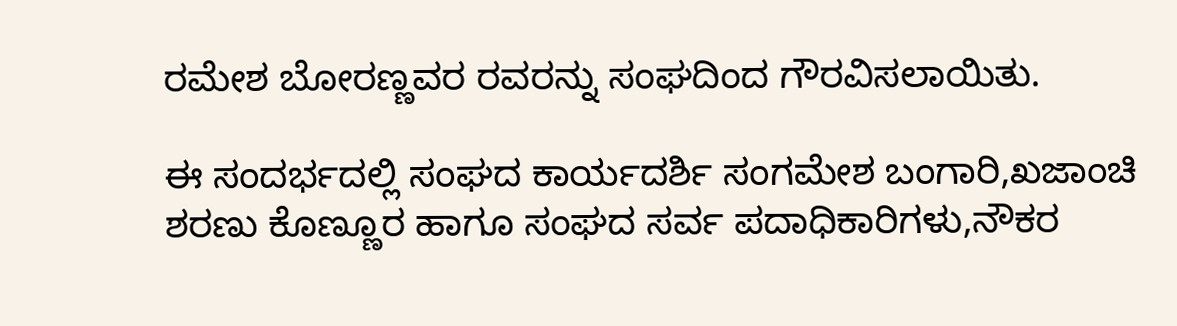ರಮೇಶ ಬೋರಣ್ಣವರ ರವರನ್ನು ಸಂಘದಿಂದ ಗೌರವಿಸಲಾಯಿತು.

ಈ ಸಂದರ್ಭದಲ್ಲಿ ಸಂಘದ ಕಾರ್ಯದರ್ಶಿ ಸಂಗಮೇಶ ಬಂಗಾರಿ,ಖಜಾಂಚಿ ಶರಣು ಕೊಣ್ಣೂರ ಹಾಗೂ ಸಂಘದ ಸರ್ವ ಪದಾಧಿಕಾರಿಗಳು,ನೌಕರ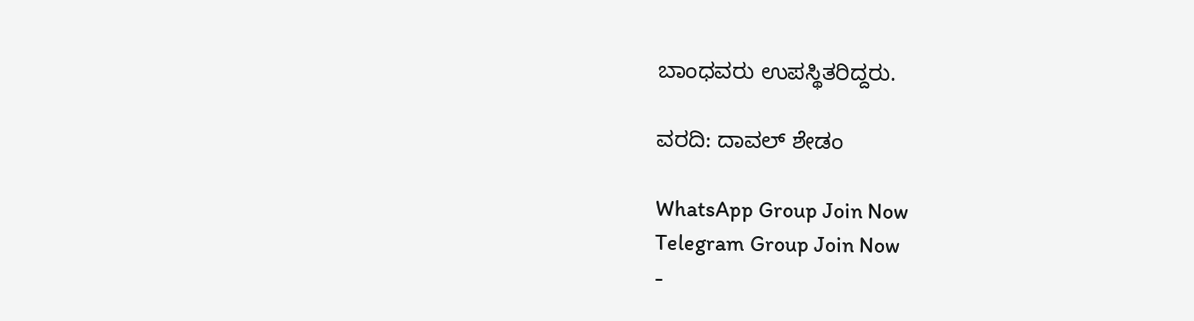ಬಾಂಧವರು ಉಪಸ್ಥಿತರಿದ್ದರು.

ವರದಿ: ದಾವಲ್ ಶೇಡಂ

WhatsApp Group Join Now
Telegram Group Join Now
-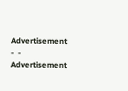Advertisement -  - Advertisement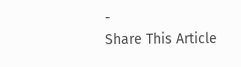-
Share This Article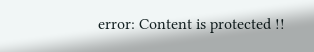error: Content is protected !!